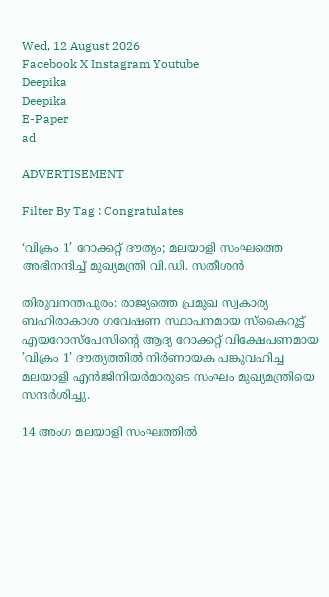Wed, 12 August 2026
Facebook X Instagram Youtube
Deepika
Deepika
E-Paper
ad

ADVERTISEMENT

Filter By Tag : Congratulates

‘വിക്രം 1’ റോക്കറ്റ് ദൗത്യം; മലയാളി സംഘത്തെ അഭിനന്ദിച്ച് മുഖ്യമന്ത്രി വി.ഡി. സതീശൻ

തിരുവനന്തപുരം: രാജ്യത്തെ പ്രമുഖ സ്വകാര്യ ബഹിരാകാശ ഗവേഷണ സ്ഥാപനമായ സ്കൈറൂട്ട് എയറോസ്പേസിന്‍റെ ആദ്യ റോക്കറ്റ് വിക്ഷേപണമായ ’വിക്രം 1’ ദൗത്യത്തിൽ നിർണായക പങ്കുവഹിച്ച മലയാളി എൻജിനിയർമാരുടെ സംഘം മുഖ്യമന്ത്രിയെ സന്ദർശിച്ചു.

14 അംഗ മലയാളി സംഘത്തിൽ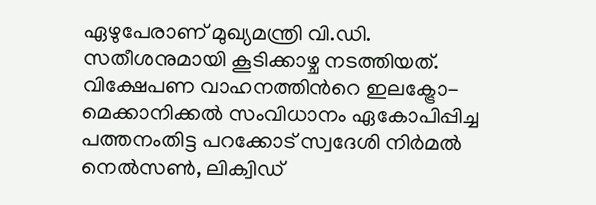ഏഴുപേരാണ് മുഖ്യമന്ത്രി വി.ഡി. സതീശനുമായി കൂടിക്കാഴ്ച നടത്തിയത്. വിക്ഷേപണ വാഹനത്തിന്‍റെ ഇലക്ട്രോ-മെക്കാനിക്കൽ സംവിധാനം ഏകോപിപ്പിച്ച പത്തനംതിട്ട പറക്കോട് സ്വദേശി നിർമൽ നെൽസണ്‍, ലിക്വിഡ്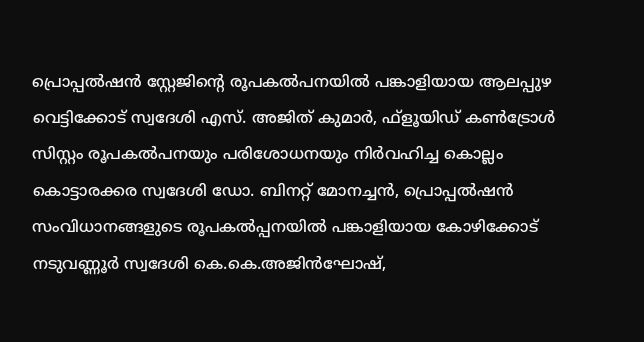പ്രൊപ്പൽഷൻ സ്റ്റേജിന്‍റെ രൂപകൽപനയിൽ പങ്കാളിയായ ആലപ്പുഴ വെട്ടിക്കോട് സ്വദേശി എസ്. അജിത് കുമാർ, ഫ്ളൂയിഡ് കണ്‍ട്രോൾ സിസ്റ്റം രൂപകൽപനയും പരിശോധനയും നിർവഹിച്ച കൊല്ലം കൊട്ടാരക്കര സ്വദേശി ഡോ. ബിനറ്റ് മോനച്ചൻ, പ്രൊപ്പൽഷൻ സംവിധാനങ്ങളുടെ രൂപകൽപ്പനയിൽ പങ്കാളിയായ കോഴിക്കോട് നടുവണ്ണൂർ സ്വദേശി കെ.കെ.അജിൻഘോഷ്,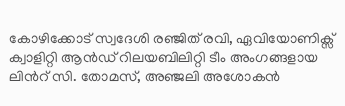കോഴിക്കോട് സ്വദേശി രഞ്ജിത് രവി, ഏവിയോണിക്സ് ക്വാളിറ്റി ആൻഡ് റിലയബിലിറ്റി ടീം അംഗങ്ങളായ ലിന്‍റ് സി. തോമസ്, അഞ്ജലി അശോകൻ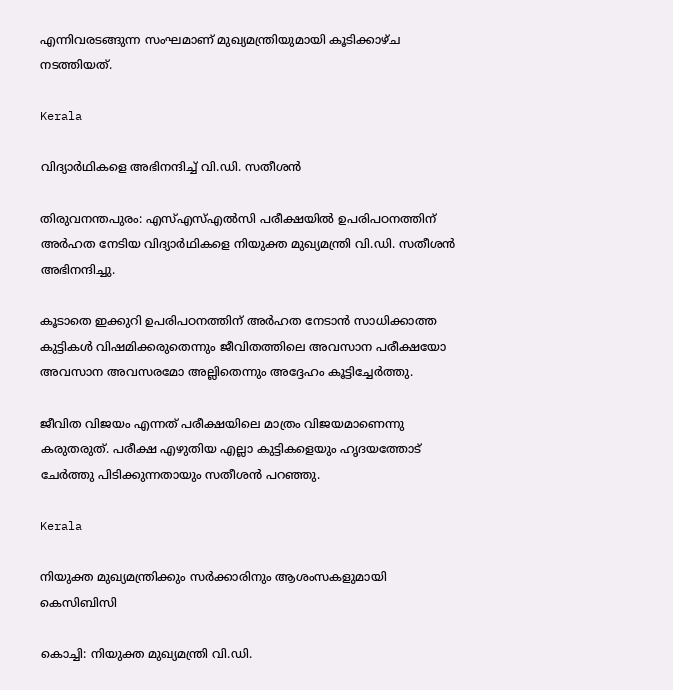എന്നിവരടങ്ങുന്ന സംഘമാണ് മുഖ്യമന്ത്രിയുമായി കൂടിക്കാഴ്ച നടത്തിയത്.

Kerala

വിദ്യാർഥികളെ അഭിനന്ദിച്ച് വി.ഡി. സതീശൻ

തിരുവനന്തപുരം: എസ്എസ്എൽസി പരീക്ഷയിൽ ഉപരിപഠനത്തിന് അർഹത നേടിയ വിദ്യാർഥികളെ നിയുക്ത മുഖ്യമന്ത്രി വി.ഡി. സതീശൻ അഭിനന്ദിച്ചു.

കൂടാതെ ഇക്കുറി ഉപരിപഠനത്തിന് അർഹത നേടാൻ സാധിക്കാത്ത കുട്ടികൾ വിഷമിക്കരുതെന്നും ജീവിതത്തിലെ അവസാന പരീക്ഷയോ അവസാന അവസരമോ അല്ലിതെന്നും അദ്ദേഹം കൂട്ടിച്ചേർത്തു.

ജീവിത വിജയം എന്നത് പരീക്ഷയിലെ മാത്രം വിജയമാണെന്നു കരുതരുത്. പരീക്ഷ എഴുതിയ എല്ലാ കുട്ടികളെയും ഹൃദയത്തോട് ചേർത്തു പിടിക്കുന്നതായും സതീശൻ പറഞ്ഞു.

Kerala

നിയുക്ത മുഖ്യമന്ത്രിക്കും സര്‍ക്കാരിനും ആശംസകളുമായി കെസിബിസി

കൊച്ചി: നിയുക്ത മുഖ്യമന്ത്രി വി.ഡി.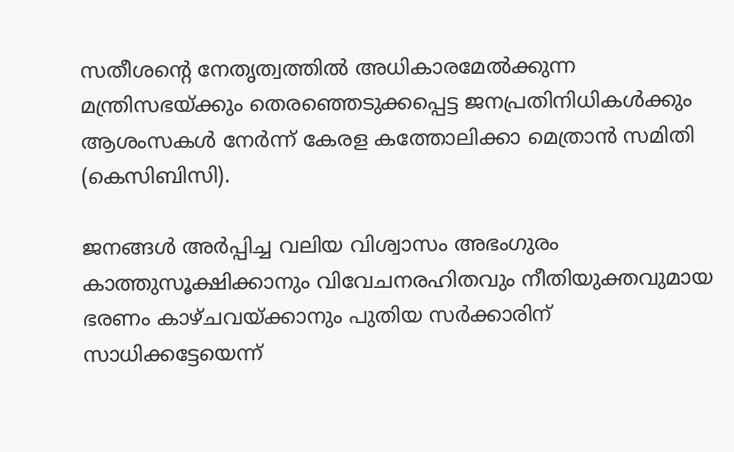സതീശന്‍റെ നേതൃത്വത്തില്‍ അധികാരമേല്‍ക്കുന്ന മന്ത്രിസഭയ്ക്കും തെരഞ്ഞെടുക്കപ്പെട്ട ജനപ്രതിനിധികള്‍ക്കും ആശംസകള്‍ നേർന്ന് കേരള കത്തോലിക്കാ മെത്രാന്‍ സമിതി (കെസിബിസി).

ജനങ്ങള്‍ അര്‍പ്പിച്ച വലിയ വിശ്വാസം അഭംഗുരം കാത്തുസൂക്ഷിക്കാനും വിവേചനരഹിതവും നീതിയുക്തവുമായ ഭരണം കാഴ്ചവയ്ക്കാനും പുതിയ സര്‍ക്കാരിന് സാധിക്കട്ടേയെന്ന്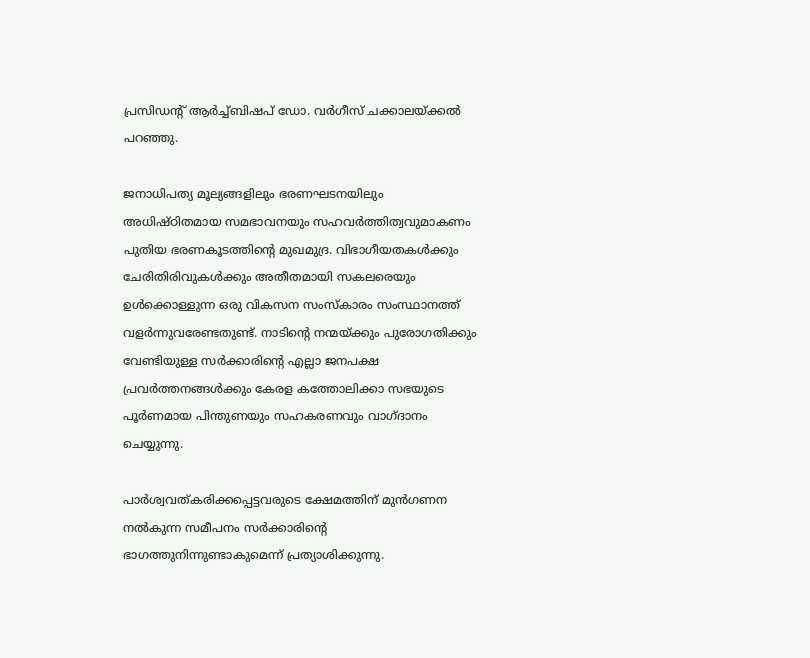പ്രസിഡന്‍റ് ആര്‍ച്ച്ബിഷപ് ഡോ. വര്‍ഗീസ് ചക്കാലയ്ക്കല്‍ പറഞ്ഞു.

ജനാധിപത്യ മൂല്യങ്ങളിലും ഭരണഘടനയിലും അധിഷ്ഠിതമായ സമഭാവനയും സഹവര്‍ത്തിത്വവുമാകണം പുതിയ ഭരണകൂടത്തിന്‍റെ മുഖമുദ്ര. വിഭാഗീയതകള്‍ക്കും ചേരിതിരിവുകള്‍ക്കും അതീതമായി സകലരെയും ഉള്‍ക്കൊള്ളുന്ന ഒരു വികസന സംസ്‌കാരം സംസ്ഥാനത്ത് വളര്‍ന്നുവരേണ്ടതുണ്ട്. നാടിന്‍റെ നന്മയ്ക്കും പുരോഗതിക്കും വേണ്ടിയുള്ള സര്‍ക്കാരിന്‍റെ എല്ലാ ജനപക്ഷ പ്രവര്‍ത്തനങ്ങള്‍ക്കും കേരള കത്തോലിക്കാ സഭയുടെ പൂര്‍ണമായ പിന്തുണയും സഹകരണവും വാഗ്ദാനം ചെയ്യുന്നു.

പാര്‍ശ്വവത്കരിക്കപ്പെട്ടവരുടെ ക്ഷേമത്തിന് മുന്‍ഗണന നല്‍കുന്ന സമീപനം സര്‍ക്കാരിന്‍റെ ഭാഗത്തുനിന്നുണ്ടാകുമെന്ന് പ്രത്യാശിക്കുന്നു.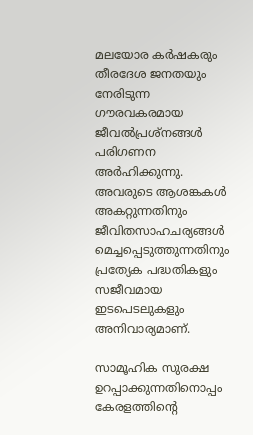മലയോര കര്‍ഷകരും തീരദേശ ജനതയും നേരിടുന്ന ഗൗരവകരമായ ജീവല്‍പ്രശ്‌നങ്ങള്‍ പരിഗണന അര്‍ഹിക്കുന്നു. അവരുടെ ആശങ്കകള്‍ അകറ്റുന്നതിനും ജീവിതസാഹചര്യങ്ങള്‍ മെച്ചപ്പെടുത്തുന്നതിനും പ്രത്യേക പദ്ധതികളും സജീവമായ ഇടപെടലുകളും അനിവാര്യമാണ്.

സാമൂഹിക സുരക്ഷ ഉറപ്പാക്കുന്നതിനൊപ്പം കേരളത്തിന്‍റെ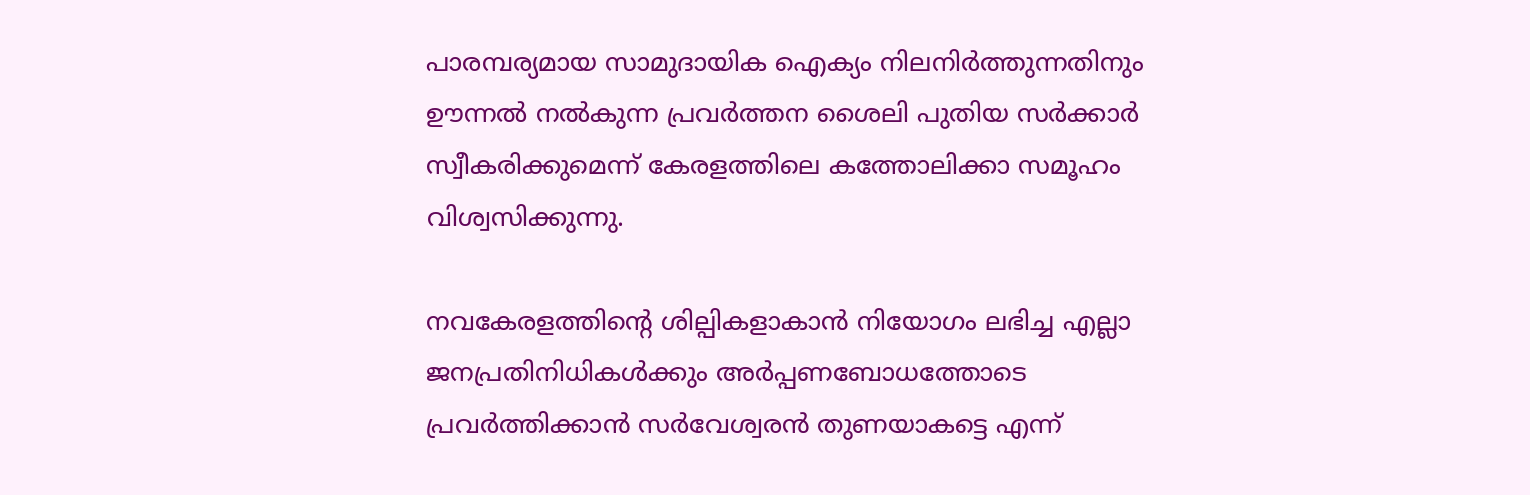പാരമ്പര്യമായ സാമുദായിക ഐക്യം നിലനിര്‍ത്തുന്നതിനും ഊന്നല്‍ നല്‍കുന്ന പ്രവര്‍ത്തന ശൈലി പുതിയ സര്‍ക്കാര്‍ സ്വീകരിക്കുമെന്ന് കേരളത്തിലെ കത്തോലിക്കാ സമൂഹം വിശ്വസിക്കുന്നു.

നവകേരളത്തിന്‍റെ ശില്പികളാകാന്‍ നിയോഗം ലഭിച്ച എല്ലാ ജനപ്രതിനിധികള്‍ക്കും അര്‍പ്പണബോധത്തോടെ പ്രവര്‍ത്തിക്കാന്‍ സര്‍വേശ്വരന്‍ തുണയാകട്ടെ എന്ന്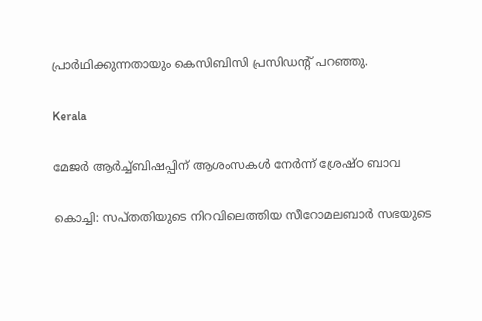പ്രാർഥിക്കുന്നതായും കെസിബിസി പ്രസിഡന്‍റ് പറഞ്ഞു.

Kerala

മേജർ ആർച്ച്ബിഷപ്പിന് ആശംസകൾ നേർന്ന് ശ്രേഷ്ഠ ബാവ

കൊച്ചി: സപ്തതിയുടെ നിറവിലെത്തിയ സീറോമലബാർ സഭയുടെ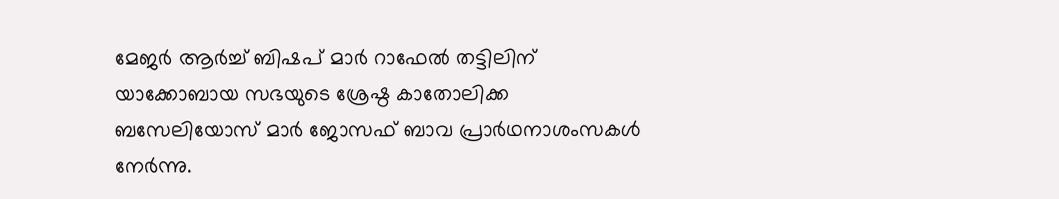മേജർ ആർച്ച് ബിഷപ് മാർ റാഫേൽ തട്ടിലിന് യാക്കോബായ സഭയുടെ ശ്രേഷ്ഠ കാതോലിക്ക ബസേലിയോസ് മാർ ജോസഫ് ബാവ പ്രാർഥനാശംസകൾ നേർന്നു.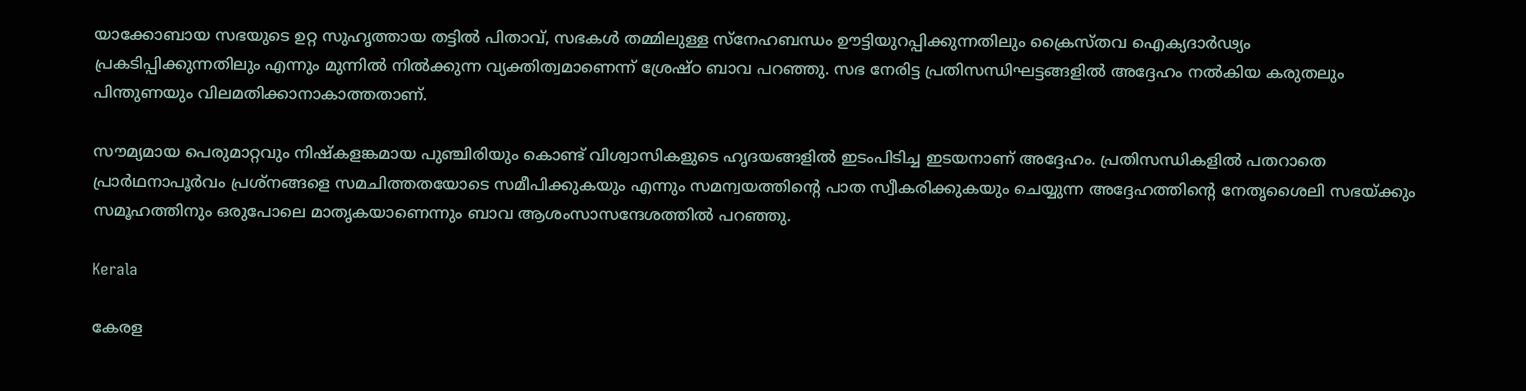യാക്കോബായ സഭയുടെ ഉറ്റ സുഹൃത്തായ തട്ടിൽ പിതാവ്, സഭകൾ തമ്മിലുള്ള സ്നേഹബന്ധം ഊട്ടിയുറപ്പിക്കുന്നതിലും ക്രൈസ്തവ ഐക്യദാർഢ്യം പ്രകടിപ്പിക്കുന്നതിലും എന്നും മുന്നിൽ നിൽക്കുന്ന വ്യക്തിത്വമാണെന്ന് ശ്രേഷ്ഠ ബാവ പറഞ്ഞു. സഭ നേരിട്ട പ്രതിസന്ധിഘട്ടങ്ങളിൽ അദ്ദേഹം നൽകിയ കരുതലും പിന്തുണയും വിലമതിക്കാനാകാത്തതാണ്.

സൗമ്യമായ പെരുമാറ്റവും നിഷ്കളങ്കമായ പുഞ്ചിരിയും കൊണ്ട് വിശ്വാസികളുടെ ഹൃദയങ്ങളിൽ ഇടംപിടിച്ച ഇടയനാണ് അദ്ദേഹം. പ്രതിസന്ധികളിൽ പതറാതെ പ്രാർഥനാപൂർവം പ്രശ്നങ്ങളെ സമചിത്തതയോടെ സമീപിക്കുകയും എന്നും സമന്വയത്തിന്‍റെ പാത സ്വീകരിക്കുകയും ചെയ്യുന്ന അദ്ദേഹത്തിന്‍റെ നേതൃശൈലി സഭയ്ക്കും സമൂഹത്തിനും ഒരുപോലെ മാതൃകയാണെന്നും ബാവ ആശംസാസന്ദേശത്തിൽ പറഞ്ഞു.

Kerala

കേരള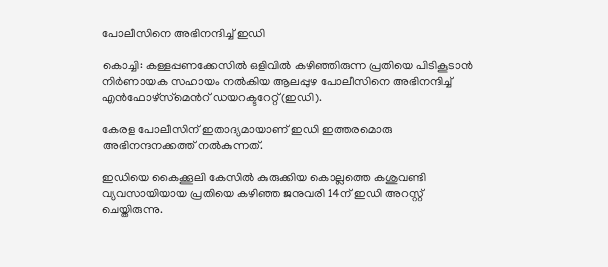പോലീസിനെ അഭിനന്ദിച്ച് ഇഡി

കൊച്ചി: കള്ളപ്പണക്കേസില്‍ ഒളിവില്‍ കഴിഞ്ഞിരുന്ന പ്രതിയെ പിടികൂടാന്‍ നിര്‍ണായക സഹായം നല്‍കിയ ആലപ്പുഴ പോലീസിനെ അഭിനന്ദിച്ച് എന്‍ഫോഴ്‌സ്‌മെന്‍റ് ഡയറക്ടറേറ്റ്(ഇഡി).

കേരള പോലീസിന് ഇതാദ്യമായാണ് ഇഡി ഇത്തരമൊരു അഭിനന്ദനക്കത്ത് നല്‍കുന്നത്.

ഇഡിയെ കൈക്കൂലി കേസില്‍ കുരുക്കിയ കൊല്ലത്തെ കശുവണ്ടി വ്യവസായിയായ പ്രതിയെ കഴിഞ്ഞ ജനുവരി 14ന് ഇഡി അറസ്റ്റ് ചെയ്തിരുന്നു.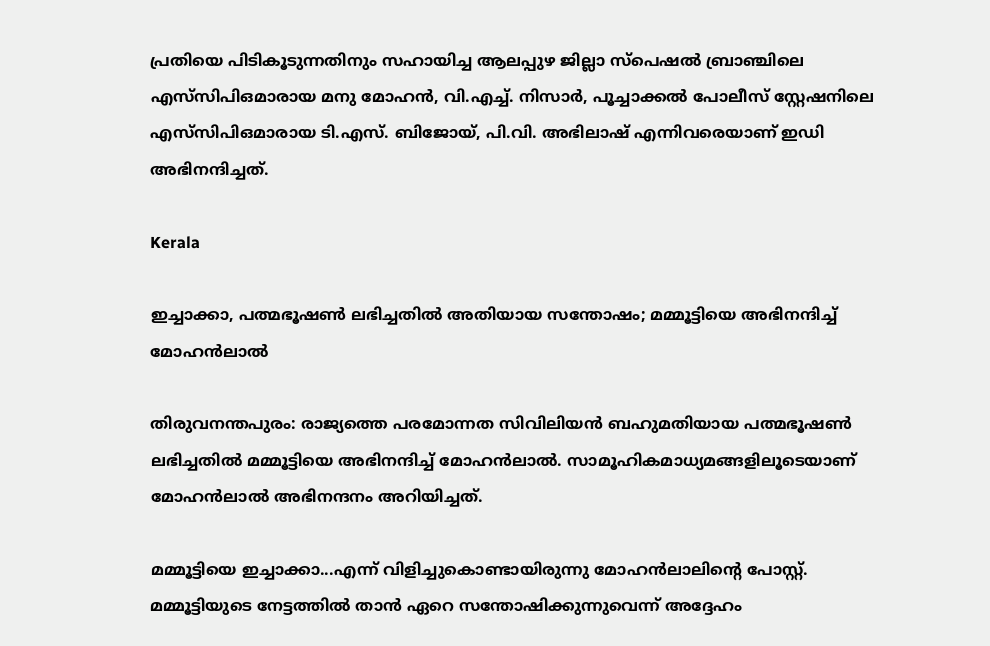പ്രതിയെ പിടികൂടുന്നതിനും സഹായിച്ച ആലപ്പുഴ ജില്ലാ സ്‌പെഷല്‍ ബ്രാഞ്ചിലെ എസ്‌സിപിഒമാരായ മനു മോഹന്‍, വി.എച്ച്. നിസാര്‍, പൂച്ചാക്കല്‍ പോലീസ് സ്റ്റേഷനിലെ എസ്‌സിപിഒമാരായ ടി.എസ്. ബിജോയ്, പി.വി. അഭിലാഷ് എന്നിവരെയാണ് ഇഡി അഭിനന്ദിച്ചത്.

Kerala

ഇച്ചാക്കാ, പത്മഭൂഷൺ ലഭിച്ചതിൽ അതിയായ സന്തോഷം; മമ്മൂട്ടിയെ അഭിനന്ദിച്ച് മോഹൻലാൽ

തിരുവനന്തപുരം: രാജ്യത്തെ പരമോന്നത സിവിലിയൻ ബഹുമതിയായ പത്മഭൂഷൺ ലഭിച്ചതിൽ മമ്മൂട്ടിയെ അഭിനന്ദിച്ച് മോഹൻലാൽ. സാമൂഹികമാധ്യമങ്ങളിലൂടെയാണ് മോഹൻലാൽ അഭിനന്ദനം അറിയിച്ചത്.

മമ്മൂട്ടിയെ ഇച്ചാക്കാ...എന്ന് വിളിച്ചുകൊണ്ടായിരുന്നു മോഹൻലാലിന്‍റെ പോസ്റ്റ്. മമ്മൂട്ടിയുടെ നേട്ടത്തിൽ താൻ ഏറെ സന്തോഷിക്കുന്നുവെന്ന് അദ്ദേഹം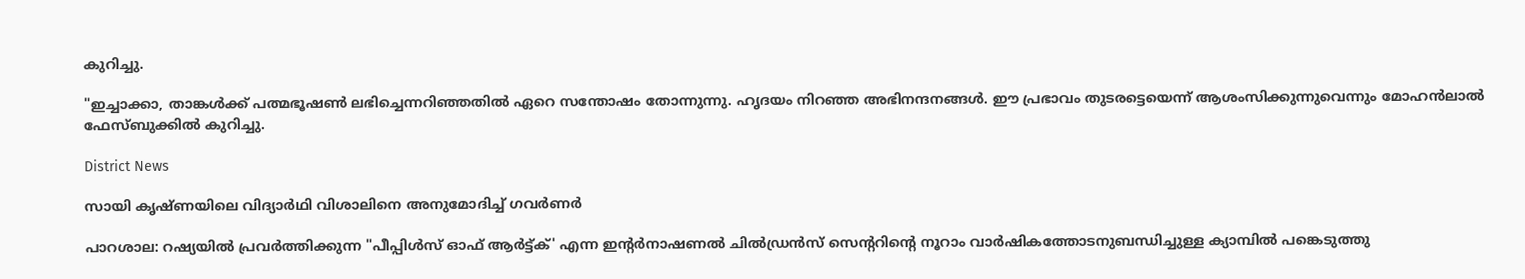കുറിച്ചു.

"ഇച്ചാക്കാ, താങ്കൾക്ക് പത്മഭൂഷൺ ലഭിച്ചെന്നറിഞ്ഞതിൽ ഏറെ സന്തോഷം തോന്നുന്നു. ഹൃദയം നിറഞ്ഞ അഭിനന്ദനങ്ങൾ. ഈ പ്രഭാവം തുടരട്ടെയെന്ന് ആശംസിക്കുന്നുവെന്നും മോഹൻലാൽ ഫേസ്ബുക്കിൽ കുറിച്ചു.

District News

സായി കൃഷ്ണയിലെ വിദ്യാര്‍ഥി വിശാലിനെ അനുമോദിച്ച് ഗവര്‍ണര്‍

പാറശാല: റഷ്യയില്‍ പ്രവര്‍ത്തിക്കുന്ന "പീപ്പിള്‍സ് ഓഫ് ആര്‍ട്ട്ക്' എന്ന ഇന്‍റര്‍നാഷണല്‍ ചില്‍ഡ്രന്‍സ് സെന്‍ററിന്‍റെ നൂറാം വാര്‍ഷികത്തോടനുബന്ധിച്ചുള്ള ക്യാമ്പില്‍ പങ്കെടുത്തു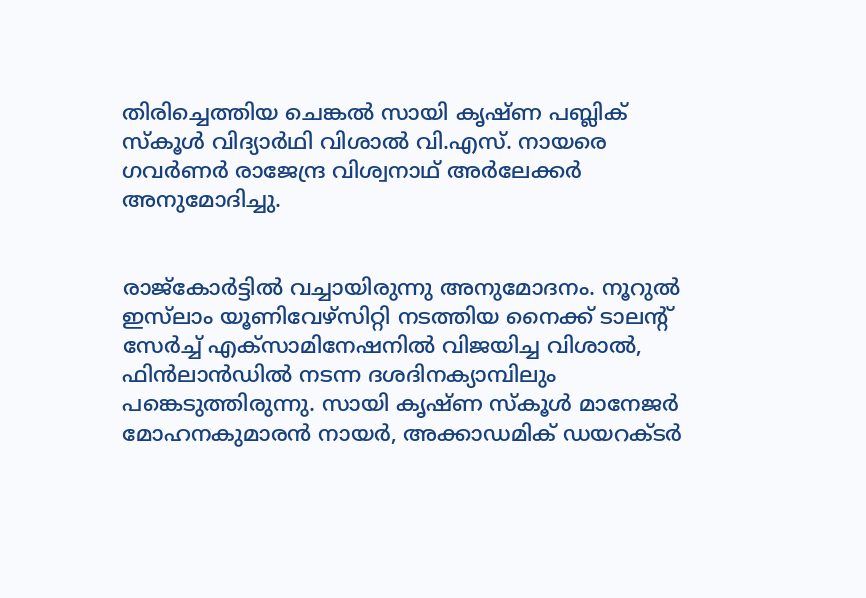തിരിച്ചെത്തിയ ചെങ്കല്‍ സായി കൃഷ്ണ പബ്ലിക് സ്‌കൂള്‍ വിദ്യാര്‍ഥി വിശാല്‍ വി.എസ്. നായരെ ഗവര്‍ണര്‍ രാജേന്ദ്ര വിശ്വനാഥ് അര്‍ലേക്കര്‍ അനുമോദിച്ചു.


രാജ്‌കോര്‍ട്ടില്‍ വച്ചായിരുന്നു അനുമോദനം. നൂറുല്‍ ഇസ്‌ലാം യൂണിവേഴ്‌സിറ്റി നടത്തിയ നൈക്ക് ടാലന്‍റ് സേര്‍ച്ച് എക്‌സാമിനേഷനില്‍ വിജയിച്ച വിശാല്‍, ഫിന്‍ലാന്‍ഡില്‍ നടന്ന ദശദിനക്യാമ്പിലും പങ്കെടുത്തിരുന്നു. സായി കൃഷ്ണ സ്‌കൂള്‍ മാനേജര്‍ മോഹനകുമാരന്‍ നായര്‍, അക്കാഡമിക് ഡയറക്ടര്‍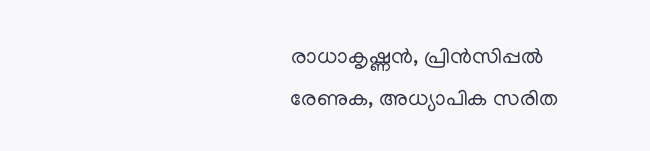രാധാകൃഷ്ണന്‍, പ്രിന്‍സിപ്പല്‍ രേണുക, അധ്യാപിക സരിത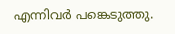എന്നിവര്‍ പങ്കെടുത്തു.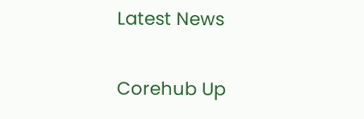Latest News

Corehub Up